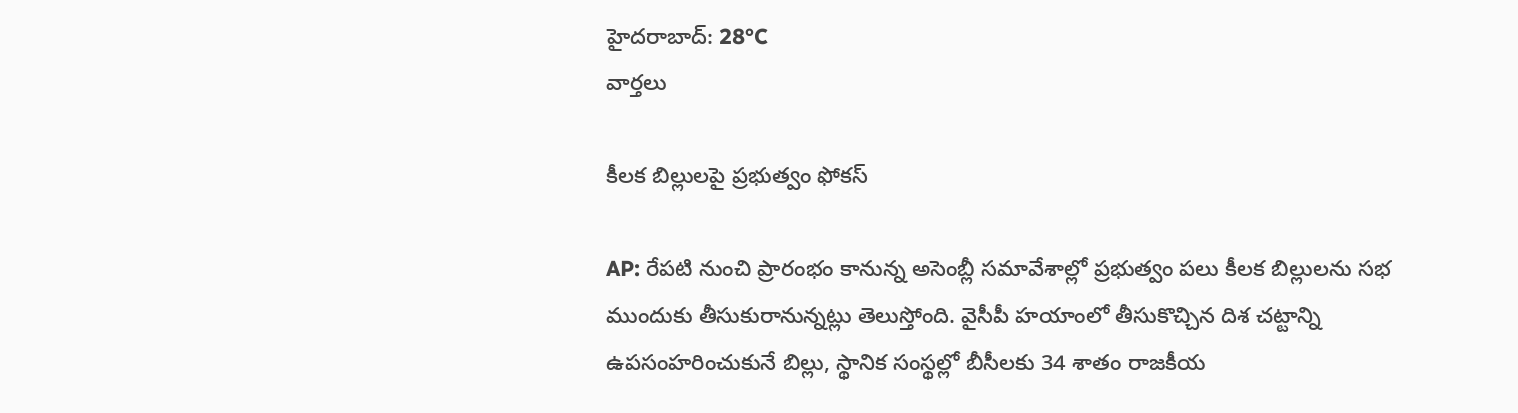హైదరాబాద్: 28°C
వార్తలు

కీలక బిల్లులపై ప్రభుత్వం ఫోకస్

AP: రేపటి నుంచి ప్రారంభం కానున్న అసెంబ్లీ సమావేశాల్లో ప్రభుత్వం పలు కీలక బిల్లులను సభ ముందుకు తీసుకురానున్నట్లు తెలుస్తోంది. వైసీపీ హయాంలో తీసుకొచ్చిన దిశ చట్టాన్ని ఉపసంహరించుకునే బిల్లు, స్థానిక సంస్థల్లో బీసీలకు 34 శాతం రాజకీయ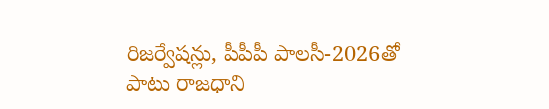రిజర్వేషన్లు, పీపీపీ పాలసీ-2026తో పాటు రాజధాని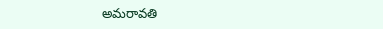అమరావతి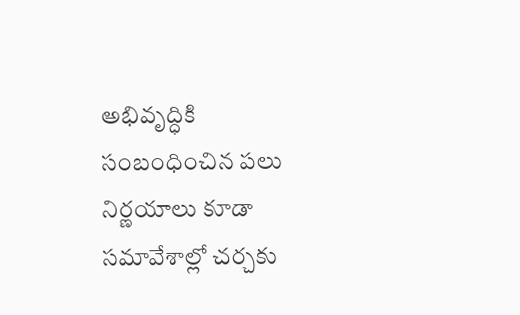అభివృద్ధికి సంబంధించిన పలు నిర్ణయాలు కూడా సమావేశాల్లో చర్చకు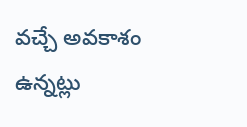వచ్చే అవకాశం ఉన్నట్లు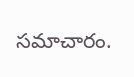సమాచారం.